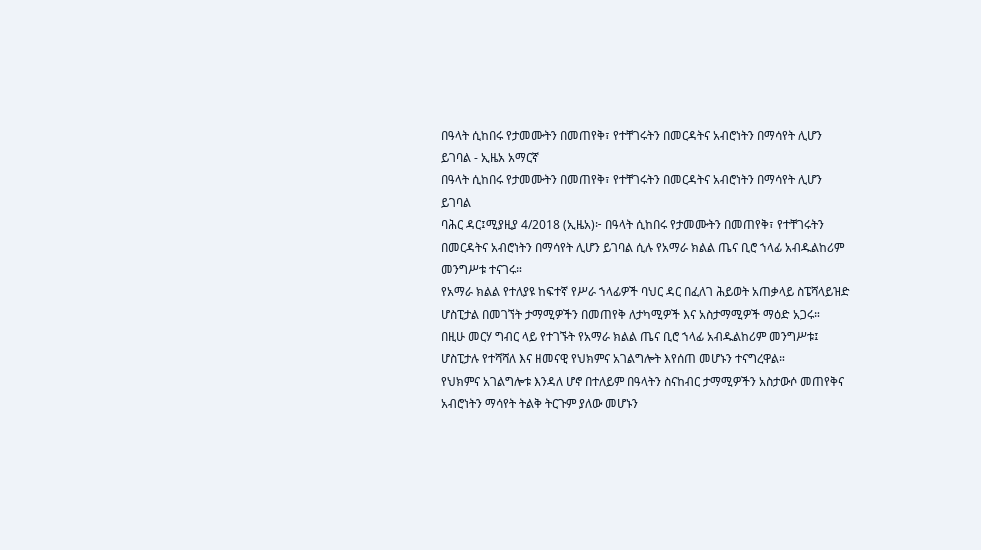በዓላት ሲከበሩ የታመሙትን በመጠየቅ፣ የተቸገሩትን በመርዳትና አብሮነትን በማሳየት ሊሆን ይገባል - ኢዜአ አማርኛ
በዓላት ሲከበሩ የታመሙትን በመጠየቅ፣ የተቸገሩትን በመርዳትና አብሮነትን በማሳየት ሊሆን ይገባል
ባሕር ዳር፤ሚያዚያ 4/2018 (ኢዜአ)፦ በዓላት ሲከበሩ የታመሙትን በመጠየቅ፣ የተቸገሩትን በመርዳትና አብሮነትን በማሳየት ሊሆን ይገባል ሲሉ የአማራ ክልል ጤና ቢሮ ኀላፊ አብዱልከሪም መንግሥቱ ተናገሩ።
የአማራ ክልል የተለያዩ ከፍተኛ የሥራ ኀላፊዎች ባህር ዳር በፈለገ ሕይወት አጠቃላይ ስፔሻላይዝድ ሆስፒታል በመገኘት ታማሚዎችን በመጠየቅ ለታካሚዎች እና አስታማሚዎች ማዕድ አጋሩ።
በዚሁ መርሃ ግብር ላይ የተገኙት የአማራ ክልል ጤና ቢሮ ኀላፊ አብዱልከሪም መንግሥቱ፤ ሆስፒታሉ የተሻሻለ እና ዘመናዊ የህክምና አገልግሎት እየሰጠ መሆኑን ተናግረዋል።
የህክምና አገልግሎቱ እንዳለ ሆኖ በተለይም በዓላትን ስናከብር ታማሚዎችን አስታውሶ መጠየቅና አብሮነትን ማሳየት ትልቅ ትርጉም ያለው መሆኑን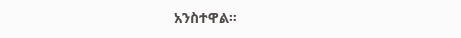አንስተዋል።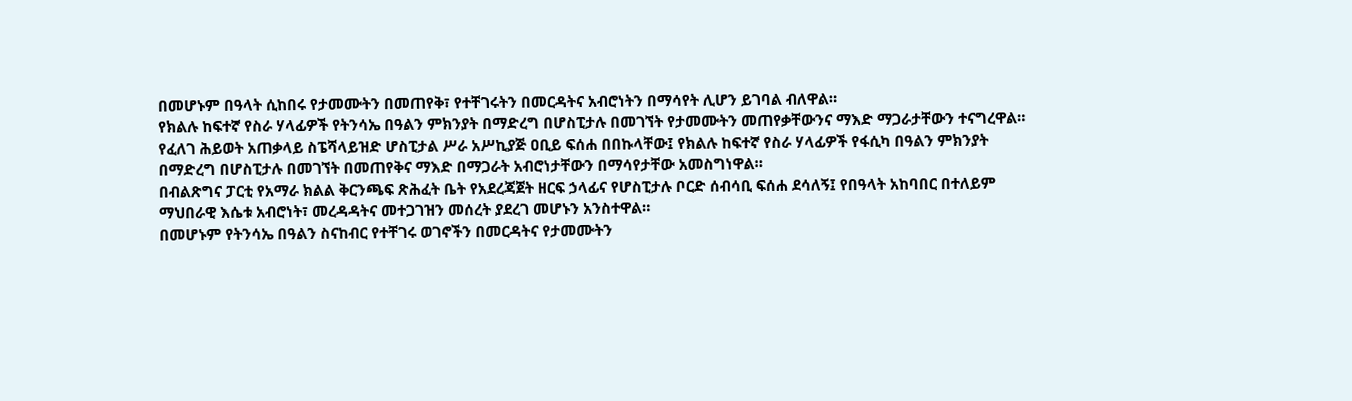በመሆኑም በዓላት ሲከበሩ የታመሙትን በመጠየቅ፣ የተቸገሩትን በመርዳትና አብሮነትን በማሳየት ሊሆን ይገባል ብለዋል።
የክልሉ ከፍተኛ የስራ ሃላፊዎች የትንሳኤ በዓልን ምክንያት በማድረግ በሆስፒታሉ በመገኘት የታመሙትን መጠየቃቸውንና ማእድ ማጋራታቸውን ተናግረዋል።
የፈለገ ሕይወት አጠቃላይ ስፔሻላይዝድ ሆስፒታል ሥራ አሥኪያጅ ዐቢይ ፍሰሐ በበኩላቸው፤ የክልሉ ከፍተኛ የስራ ሃላፊዎች የፋሲካ በዓልን ምክንያት በማድረግ በሆስፒታሉ በመገኘት በመጠየቅና ማእድ በማጋራት አብሮነታቸውን በማሳየታቸው አመስግነዋል።
በብልጽግና ፓርቲ የአማራ ክልል ቅርንጫፍ ጽሕፈት ቤት የአደረጃጀት ዘርፍ ኃላፊና የሆስፒታሉ ቦርድ ሰብሳቢ ፍሰሐ ደሳለኝ፤ የበዓላት አከባበር በተለይም ማህበራዊ እሴቱ አብሮነት፣ መረዳዳትና መተጋገዝን መሰረት ያደረገ መሆኑን አንስተዋል።
በመሆኑም የትንሳኤ በዓልን ስናከብር የተቸገሩ ወገኖችን በመርዳትና የታመሙትን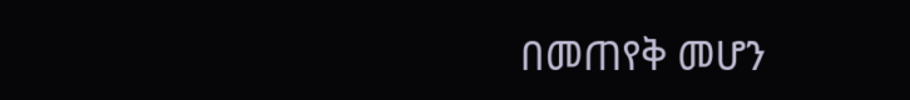በመጠየቅ መሆን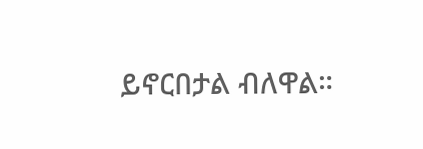ይኖርበታል ብለዋል።